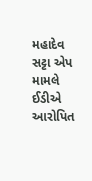મહાદેવ સટ્ટા એપ મામલે ઈડીએ આરોપિત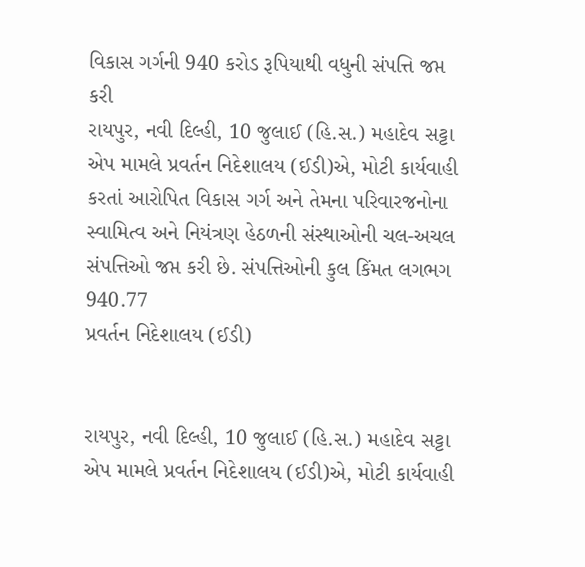વિકાસ ગર્ગની 940 કરોડ રૂપિયાથી વધુની સંપત્તિ જપ્ત કરી
રાયપુર, નવી દિલ્હી, 10 જુલાઈ (હિ.સ.) મહાદેવ સટ્ટા એપ મામલે પ્રવર્તન નિદેશાલય (ઈડી)એ, મોટી કાર્યવાહી કરતાં આરોપિત વિકાસ ગર્ગ અને તેમના પરિવારજનોના સ્વામિત્વ અને નિયંત્રણ હેઠળની સંસ્થાઓની ચલ-અચલ સંપત્તિઓ જપ્ત કરી છે. સંપત્તિઓની કુલ કિંમત લગભગ 940.77
પ્રવર્તન નિદેશાલય (ઈડી)


રાયપુર, નવી દિલ્હી, 10 જુલાઈ (હિ.સ.) મહાદેવ સટ્ટા એપ મામલે પ્રવર્તન નિદેશાલય (ઈડી)એ, મોટી કાર્યવાહી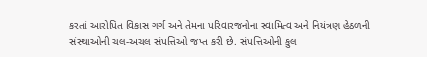કરતાં આરોપિત વિકાસ ગર્ગ અને તેમના પરિવારજનોના સ્વામિત્વ અને નિયંત્રણ હેઠળની સંસ્થાઓની ચલ-અચલ સંપત્તિઓ જપ્ત કરી છે. સંપત્તિઓની કુલ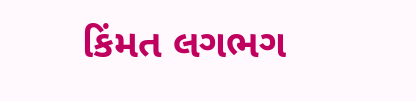કિંમત લગભગ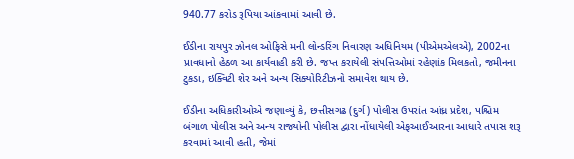940.77 કરોડ રૂપિયા આંકવામાં આવી છે.

ઈડીના રાયપુર ઝોનલ ઓફિસે મની લોન્ડરિંગ નિવારણ અધિનિયમ (પીએમએલએ), 2002ના પ્રાવધાનો હેઠળ આ કાર્યવાહી કરી છે. જપ્ત કરાયેલી સંપત્તિઓમાં રહેણાંક મિલકતો, જમીનના ટુકડા, ઇક્વિટી શેર અને અન્ય સિક્યોરિટીઝનો સમાવેશ થાય છે.

ઈડીના અધિકારીઓએ જણાવ્યું કે, છત્તીસગઢ (દુર્ગ) પોલીસ ઉપરાંત આંધ્ર પ્રદેશ, પશ્ચિમ બંગાળ પોલીસ અને અન્ય રાજ્યોની પોલીસ દ્વારા નોંધાયેલી એફઆઈઆરના આધારે તપાસ શરૂ કરવામાં આવી હતી, જેમાં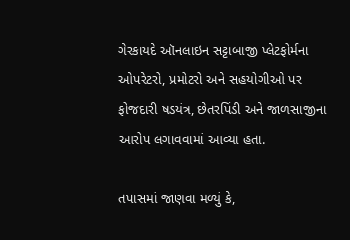ગેરકાયદે ઑનલાઇન સટ્ટાબાજી પ્લેટફોર્મના ઓપરેટરો, પ્રમોટરો અને સહયોગીઓ પર ફોજદારી ષડયંત્ર, છેતરપિંડી અને જાળસાજીના આરોપ લગાવવામાં આવ્યા હતા.

તપાસમાં જાણવા મળ્યું કે,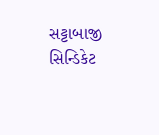સટ્ટાબાજી સિન્ડિકેટ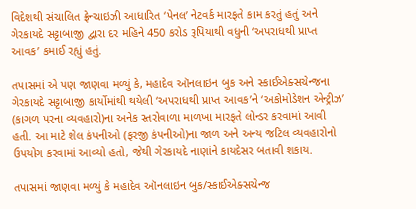વિદેશથી સંચાલિત ફ્રેન્ચાઇઝી આધારિત ‘પેનલ’ નેટવર્ક મારફતે કામ કરતું હતું અને ગેરકાયદે સટ્ટાબાજી દ્વારા દર મહિને 450 કરોડ રૂપિયાથી વધુની ‘અપરાધથી પ્રાપ્ત આવક’ કમાઈ રહ્યું હતું.

તપાસમાં એ પણ જાણવા મળ્યું કે, મહાદેવ ઑનલાઇન બુક અને સ્કાઈએક્સચેન્જના ગેરકાયદે સટ્ટાબાજી કાર્યોમાંથી થયેલી ‘અપરાધથી પ્રાપ્ત આવક’ને ‘અકોમોડેશન એન્ટ્રીઝ’ (કાગળ પરના વ્યવહારો)ના અનેક સ્તરોવાળા માળખા મારફતે લોન્ડર કરવામાં આવી હતી. આ માટે શેલ કંપનીઓ (ફરજી કંપનીઓ)ના જાળ અને અન્ય જટિલ વ્યવહારોનો ઉપયોગ કરવામાં આવ્યો હતો, જેથી ગેરકાયદે નાણાંને કાયદેસર બતાવી શકાય.

તપાસમાં જાણવા મળ્યું કે મહાદેવ ઑનલાઇન બુક/સ્કાઈએક્સચેન્જ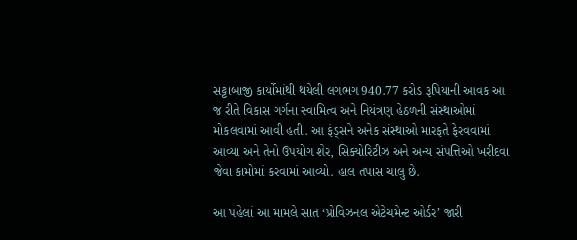સટ્ટાબાજી કાર્યોમાંથી થયેલી લગભગ 940.77 કરોડ રૂપિયાની આવક આ જ રીતે વિકાસ ગર્ગના સ્વામિત્વ અને નિયંત્રણ હેઠળની સંસ્થાઓમાં મોકલવામાં આવી હતી. આ ફંડ્સને અનેક સંસ્થાઓ મારફતે ફેરવવામાં આવ્યા અને તેનો ઉપયોગ શેર, સિક્યોરિટીઝ અને અન્ય સંપત્તિઓ ખરીદવા જેવા કામોમાં કરવામાં આવ્યો. હાલ તપાસ ચાલુ છે.

આ પહેલાં આ મામલે સાત ‘પ્રોવિઝનલ એટેચમેન્ટ ઓર્ડર’ જારી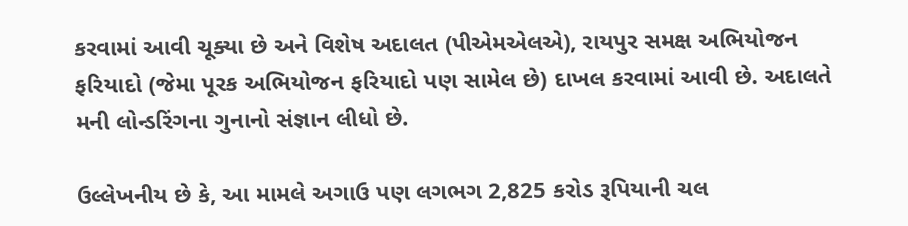કરવામાં આવી ચૂક્યા છે અને વિશેષ અદાલત (પીએમએલએ), રાયપુર સમક્ષ અભિયોજન ફરિયાદો (જેમા પૂરક અભિયોજન ફરિયાદો પણ સામેલ છે) દાખલ કરવામાં આવી છે. અદાલતે મની લોન્ડરિંગના ગુનાનો સંજ્ઞાન લીધો છે.

ઉલ્લેખનીય છે કે, આ મામલે અગાઉ પણ લગભગ 2,825 કરોડ રૂપિયાની ચલ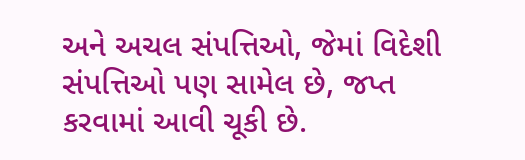અને અચલ સંપત્તિઓ, જેમાં વિદેશી સંપત્તિઓ પણ સામેલ છે, જપ્ત કરવામાં આવી ચૂકી છે.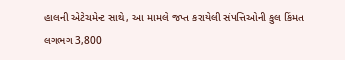હાલની એટેચમેન્ટ સાથે, આ મામલે જપ્ત કરાયેલી સંપત્તિઓની કુલ કિંમત લગભગ 3,800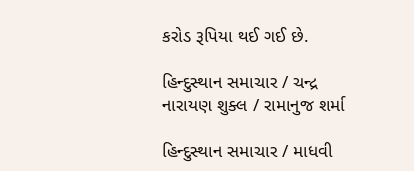કરોડ રૂપિયા થઈ ગઈ છે.

હિન્દુસ્થાન સમાચાર / ચન્દ્ર નારાયણ શુક્લ / રામાનુજ શર્મા

હિન્દુસ્થાન સમાચાર / માધવી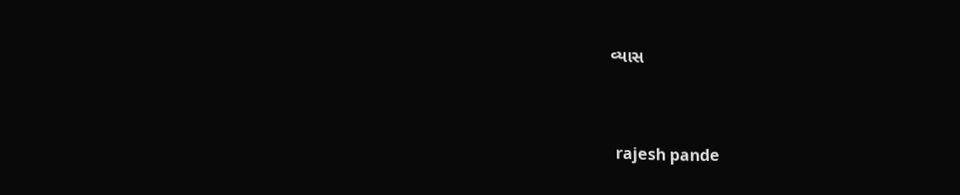વ્યાસ


 rajesh pande